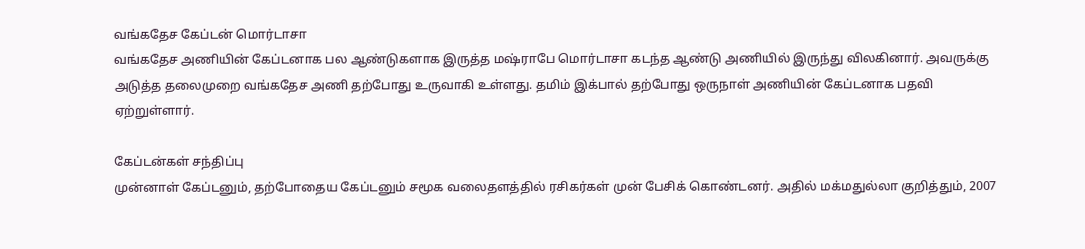வங்கதேச கேப்டன் மொர்டாசா
வங்கதேச அணியின் கேப்டனாக பல ஆண்டுகளாக இருத்த மஷ்ராபே மொர்டாசா கடந்த ஆண்டு அணியில் இருந்து விலகினார். அவருக்கு அடுத்த தலைமுறை வங்கதேச அணி தற்போது உருவாகி உள்ளது. தமிம் இக்பால் தற்போது ஒருநாள் அணியின் கேப்டனாக பதவி ஏற்றுள்ளார்.

கேப்டன்கள் சந்திப்பு
முன்னாள் கேப்டனும், தற்போதைய கேப்டனும் சமூக வலைதளத்தில் ரசிகர்கள் முன் பேசிக் கொண்டனர். அதில் மக்மதுல்லா குறித்தும், 2007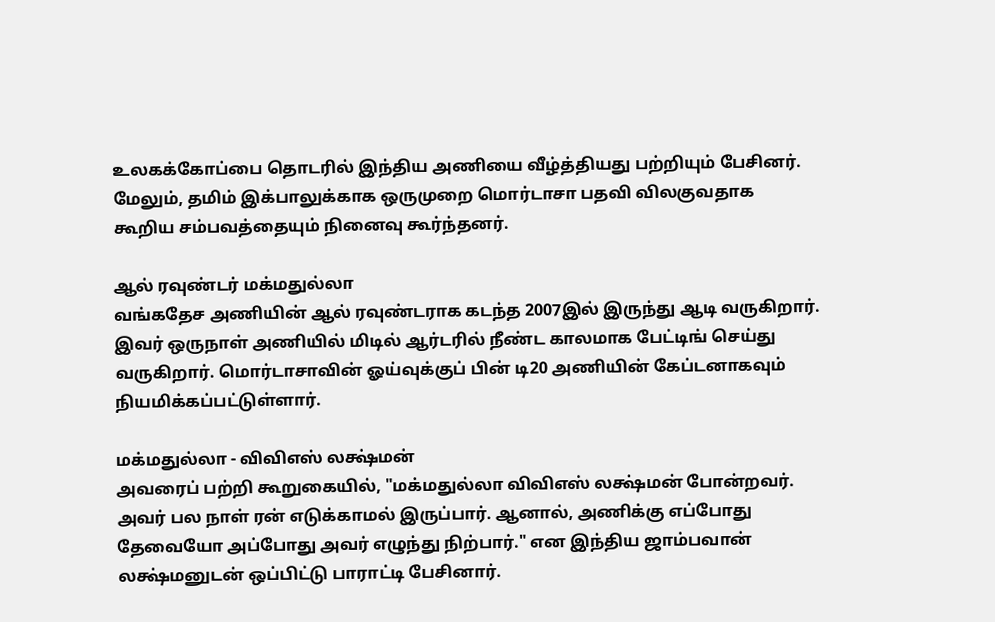உலகக்கோப்பை தொடரில் இந்திய அணியை வீழ்த்தியது பற்றியும் பேசினர். மேலும், தமிம் இக்பாலுக்காக ஒருமுறை மொர்டாசா பதவி விலகுவதாக கூறிய சம்பவத்தையும் நினைவு கூர்ந்தனர்.

ஆல் ரவுண்டர் மக்மதுல்லா
வங்கதேச அணியின் ஆல் ரவுண்டராக கடந்த 2007இல் இருந்து ஆடி வருகிறார். இவர் ஒருநாள் அணியில் மிடில் ஆர்டரில் நீண்ட காலமாக பேட்டிங் செய்து வருகிறார். மொர்டாசாவின் ஓய்வுக்குப் பின் டி20 அணியின் கேப்டனாகவும் நியமிக்கப்பட்டுள்ளார்.

மக்மதுல்லா - விவிஎஸ் லக்ஷ்மன்
அவரைப் பற்றி கூறுகையில், "மக்மதுல்லா விவிஎஸ் லக்ஷ்மன் போன்றவர். அவர் பல நாள் ரன் எடுக்காமல் இருப்பார். ஆனால், அணிக்கு எப்போது தேவையோ அப்போது அவர் எழுந்து நிற்பார்." என இந்திய ஜாம்பவான் லக்ஷ்மனுடன் ஒப்பிட்டு பாராட்டி பேசினார்.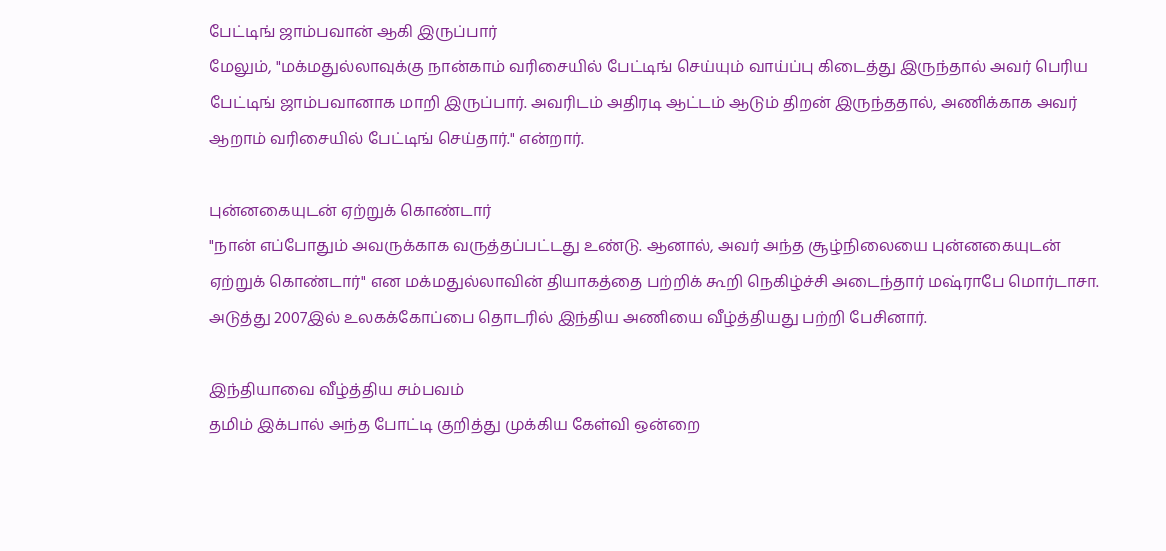பேட்டிங் ஜாம்பவான் ஆகி இருப்பார்
மேலும், "மக்மதுல்லாவுக்கு நான்காம் வரிசையில் பேட்டிங் செய்யும் வாய்ப்பு கிடைத்து இருந்தால் அவர் பெரிய பேட்டிங் ஜாம்பவானாக மாறி இருப்பார். அவரிடம் அதிரடி ஆட்டம் ஆடும் திறன் இருந்ததால், அணிக்காக அவர் ஆறாம் வரிசையில் பேட்டிங் செய்தார்." என்றார்.

புன்னகையுடன் ஏற்றுக் கொண்டார்
"நான் எப்போதும் அவருக்காக வருத்தப்பட்டது உண்டு. ஆனால், அவர் அந்த சூழ்நிலையை புன்னகையுடன் ஏற்றுக் கொண்டார்" என மக்மதுல்லாவின் தியாகத்தை பற்றிக் கூறி நெகிழ்ச்சி அடைந்தார் மஷ்ராபே மொர்டாசா. அடுத்து 2007இல் உலகக்கோப்பை தொடரில் இந்திய அணியை வீழ்த்தியது பற்றி பேசினார்.

இந்தியாவை வீழ்த்திய சம்பவம்
தமிம் இக்பால் அந்த போட்டி குறித்து முக்கிய கேள்வி ஒன்றை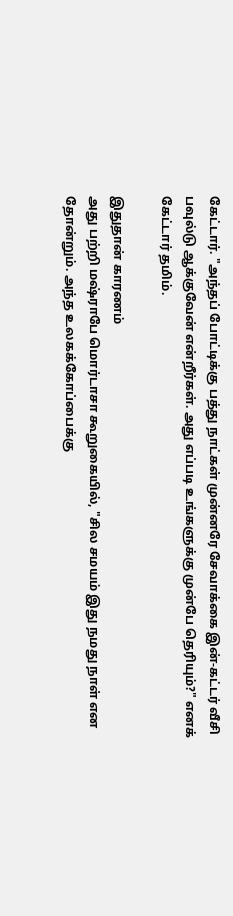கேட்டார். "அந்தப் போட்டிக்கு பத்து நாட்கள் முன்னரே சேவாக்கை இன்-கட்டர் வீசி பவுல்டு ஆக்குவேன் என்றீர்கள். அது எப்படி உங்களுக்கு முன்பே தெரியும்?" எனக் கேட்டார் தமிம்.

இதுதான் காரணம்
அது பற்றி மஷ்ராபே மொர்டாசா கூறுகையில், "சில சமயம் இது நமது நாள் என தோன்றும். அந்த உலகக்கோப்பைக்கு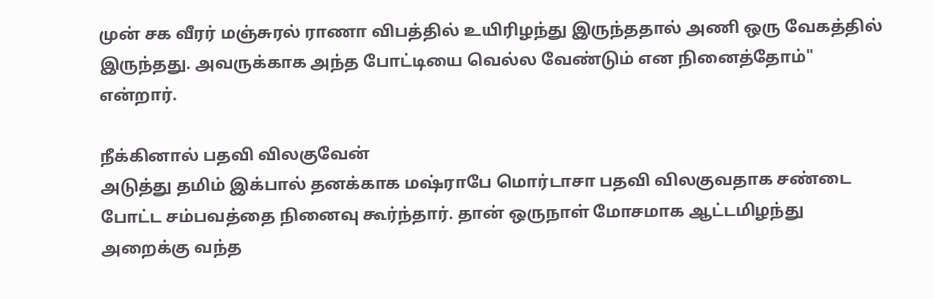முன் சக வீரர் மஞ்சுரல் ராணா விபத்தில் உயிரிழந்து இருந்ததால் அணி ஒரு வேகத்தில் இருந்தது. அவருக்காக அந்த போட்டியை வெல்ல வேண்டும் என நினைத்தோம்" என்றார்.

நீக்கினால் பதவி விலகுவேன்
அடுத்து தமிம் இக்பால் தனக்காக மஷ்ராபே மொர்டாசா பதவி விலகுவதாக சண்டை போட்ட சம்பவத்தை நினைவு கூர்ந்தார். தான் ஒருநாள் மோசமாக ஆட்டமிழந்து அறைக்கு வந்த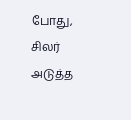போது, சிலர் அடுத்த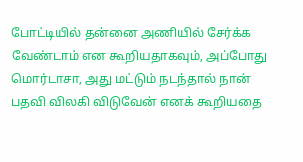போட்டியில் தன்னை அணியில் சேர்க்க வேண்டாம் என கூறியதாகவும், அப்போது மொர்டாசா, அது மட்டும் நடந்தால் நான் பதவி விலகி விடுவேன் எனக் கூறியதை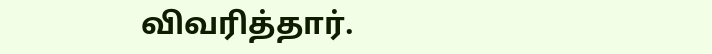விவரித்தார்.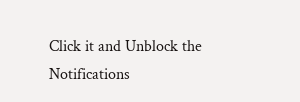Click it and Unblock the Notifications